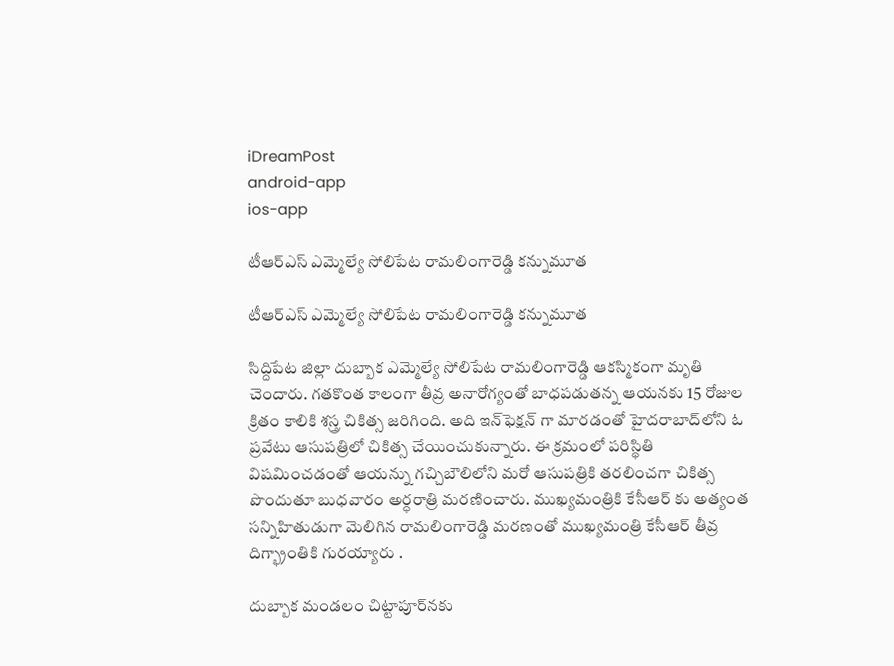iDreamPost
android-app
ios-app

టీఆర్‌ఎస్‌ ఎమ్మెల్యే సోలిపేట రామలింగారెడ్డి కన్నుమూత‌

టీఆర్‌ఎస్‌ ఎమ్మెల్యే సోలిపేట రామలింగారెడ్డి కన్నుమూత‌

సిద్దిపేట జిల్లా దుబ్బాక ఎమ్మెల్యే సోలిపేట రామలింగారెడ్డి ఆకస్మికంగా మృతి చెందారు. గతకొంత కాలంగా తీవ్ర అనారోగ్యంతో బాధపడుతన్న ఆయనకు 15 రోజుల క్రితం కాలికి శస్త్ర చికిత్స జరిగింది. అది ఇన్‌ఫెక్షన్‌ గా మారడంతో హైదరాబాద్‌లోని ఓ ప్రవేటు ఆసుపత్రిలో చికిత్స చేయించుకున్నారు. ఈ క్రమంలో పరిస్థితి విషమించడంతో ఆయన్ను గచ్చిబౌలిలోని మరో ఆసుపత్రికి తరలించగా చికిత్స పొందుతూ బుధవారం అర్ధరాత్రి మరణించారు. ముఖ్యమంత్రికి కేసీఆర్ కు అత్యంత సన్నిహితుడుగా మెలిగిన రామలింగారెడ్డి మరణంతో ముఖ్యమంత్రి కేసీఆర్ తీవ్ర దిగ్భ్రాంతికి గురయ్యారు .

దుబ్బాక మండలం చిట్టాపూర్‌నకు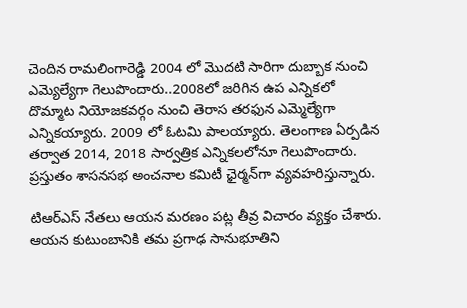చెందిన రామలింగారెడ్డి 2004 లో మొదటి సారిగా దుబ్బాక నుంచి ఎమ్యెల్యేగా గెలుపొందారు..2008లో జరిగిన ఉప ఎన్నికలో దొమ్మాట నియోజకవర్గం నుంచి తెరాస తరఫున ఎమ్మెల్యేగా ఎన్నికయ్యారు. 2009 లో ఓటమి పాలయ్యారు. తెలంగాణ ఏర్పడిన తర్వాత 2014, 2018 సార్వత్రిక ఎన్నికలలోనూ గెలుపొందారు. ప్రస్తుతం శాసనసభ అంచనాల కమిటీ ఛైర్మన్‌గా వ్యవహరిస్తున్నారు.

టిఆర్ఎస్ నేతలు ఆయన మరణం పట్ల తీవ్ర విచారం వ్యక్తం చేశారు. ఆయన కుటుంబానికి తమ ప్రగాఢ సానుభూతిని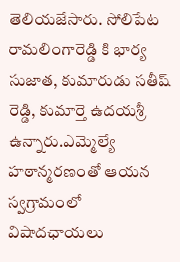తెలియజేసారు. సోలిపేట రామలింగారెడ్డి కి భార్య సుజాత, కుమారుడు సతీష్ రెడ్డి, కుమార్తె ఉదయశ్రీ ఉన్నారు.ఎమ్మెల్యే హఠాన్మరణంతో ఆయన స్వగ్రామంలో విషాదఛాయలు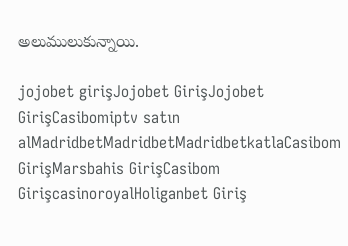అలుములుకున్నాయి.

jojobet girişJojobet GirişJojobet GirişCasibomiptv satın alMadridbetMadridbetMadridbetkatlaCasibom GirişMarsbahis GirişCasibom GirişcasinoroyalHoliganbet Giriş